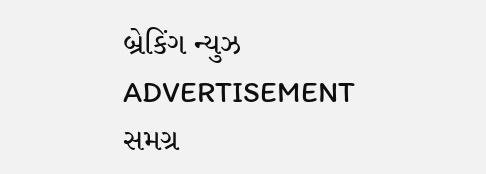બ્રેકિંગ ન્યુઝ
ADVERTISEMENT
સમગ્ર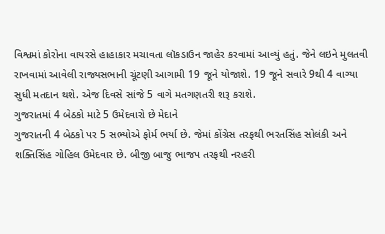વિશ્વમાં કોરોના વાયરસે હાહાકાર મચાવતા લૉકડાઉન જાહેર કરવામાં આવ્યું હતું. જેને લઇને મુલતવી રાખવામાં આવેલી રાજ્યસભાની ચૂંટણી આગામી 19 જૂને યોજાશે. 19 જૂને સવારે 9થી 4 વાગ્યા સુધી મતદાન થશે. એજ દિવસે સાંજે 5 વાગે મતગણતરી શરૂ કરાશે.
ગુજરાતમાં 4 બેઠકો માટે 5 ઉમેદવારો છે મેદાને
ગુજરાતની 4 બેઠકો પર 5 સભ્યોએ ફોર્મ ભર્યા છે. જેમાં કોંગ્રેસ તરફથી ભરતસિંહ સોલંકી અને શક્તિસિંહ ગોહિલ ઉમેદવાર છે. બીજી બાજુ ભાજપ તરફથી નરહરી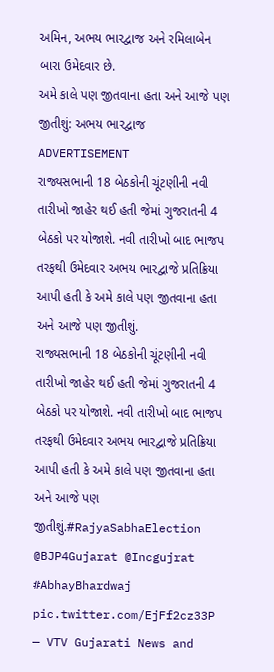અમિન, અભય ભારદ્વાજ અને રમિલાબેન બારા ઉમેદવાર છે.
અમે કાલે પણ જીતવાના હતા અને આજે પણ જીતીશું: અભય ભારદ્વાજ
ADVERTISEMENT
રાજ્યસભાની 18 બેઠકોની ચૂંટણીની નવી તારીખો જાહેર થઈ હતી જેમાં ગુજરાતની 4 બેઠકો પર યોજાશે. નવી તારીખો બાદ ભાજપ તરફથી ઉમેદવાર અભય ભારદ્વાજે પ્રતિક્રિયા આપી હતી કે અમે કાલે પણ જીતવાના હતા અને આજે પણ જીતીશું.
રાજ્યસભાની 18 બેઠકોની ચૂંટણીની નવી તારીખો જાહેર થઈ હતી જેમાં ગુજરાતની 4 બેઠકો પર યોજાશે. નવી તારીખો બાદ ભાજપ તરફથી ઉમેદવાર અભય ભારદ્વાજે પ્રતિક્રિયા આપી હતી કે અમે કાલે પણ જીતવાના હતા અને આજે પણ જીતીશું.#RajyaSabhaElection @BJP4Gujarat @Incgujrat #AbhayBhardwaj pic.twitter.com/EjFf2cz33P
— VTV Gujarati News and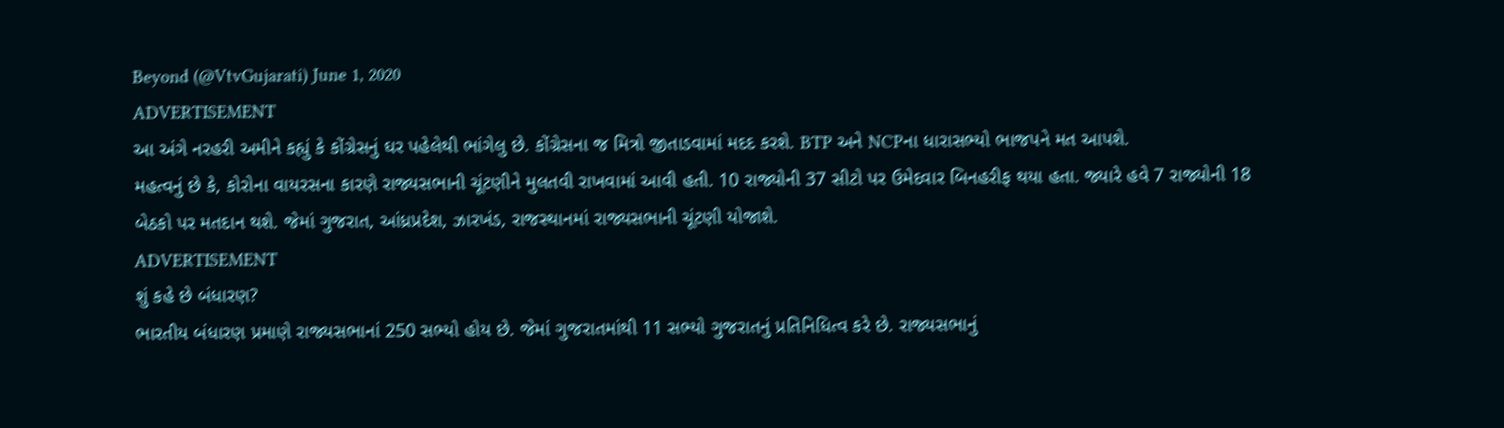Beyond (@VtvGujarati) June 1, 2020
ADVERTISEMENT
આ અંગે નરહરી અમીને કહ્યું કે કોંગ્રેસનું ઘર પહેલેથી ભાંગેલુ છે. કોંગ્રેસના જ મિત્રો જીતાડવામાં મદદ કરશે. BTP અને NCPના ધારાસભ્યો ભાજપને મત આપશે.
મહત્વનું છે કે, કોરોના વાયરસના કારણે રાજ્યસભાની ચૂંટણીને મુલતવી રાખવામાં આવી હતી. 10 રાજ્યોની 37 સીટો પર ઉમેદવાર બિનહરીફ થયા હતા. જ્યારે હવે 7 રાજ્યોની 18 બેઠકો પર મતદાન થશે. જેમાં ગુજરાત, આંધ્રપ્રદેશ, ઝારખંડ, રાજસ્થાનમાં રાજ્યસભાની ચૂંટણી યોજાશે.
ADVERTISEMENT
શું કહે છે બંધારણ?
ભારતીય બંધારણ પ્રમાણે રાજ્યસભાનાં 250 સભ્યો હોય છે. જેમાં ગુજરાતમાંથી 11 સભ્યો ગુજરાતનું પ્રતિનિધિત્વ કરે છે. રાજ્યસભાનું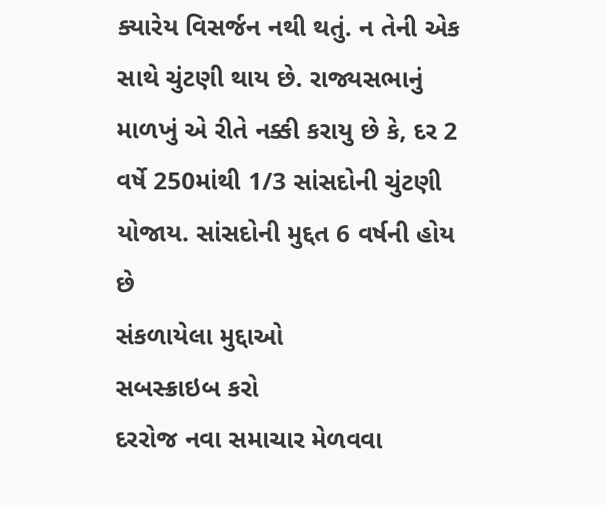ક્યારેય વિસર્જન નથી થતું. ન તેની એક સાથે ચુંટણી થાય છે. રાજ્યસભાનું માળખું એ રીતે નક્કી કરાયુ છે કે, દર 2 વર્ષે 250માંથી 1/3 સાંસદોની ચુંટણી યોજાય. સાંસદોની મુદ્દત 6 વર્ષની હોય છે
સંકળાયેલા મુદ્દાઓ
સબસ્ક્રાઇબ કરો
દરરોજ નવા સમાચાર મેળવવા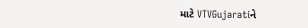માટે VTVGujaratiને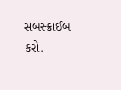સબસ્ક્રાઈબ કરો.